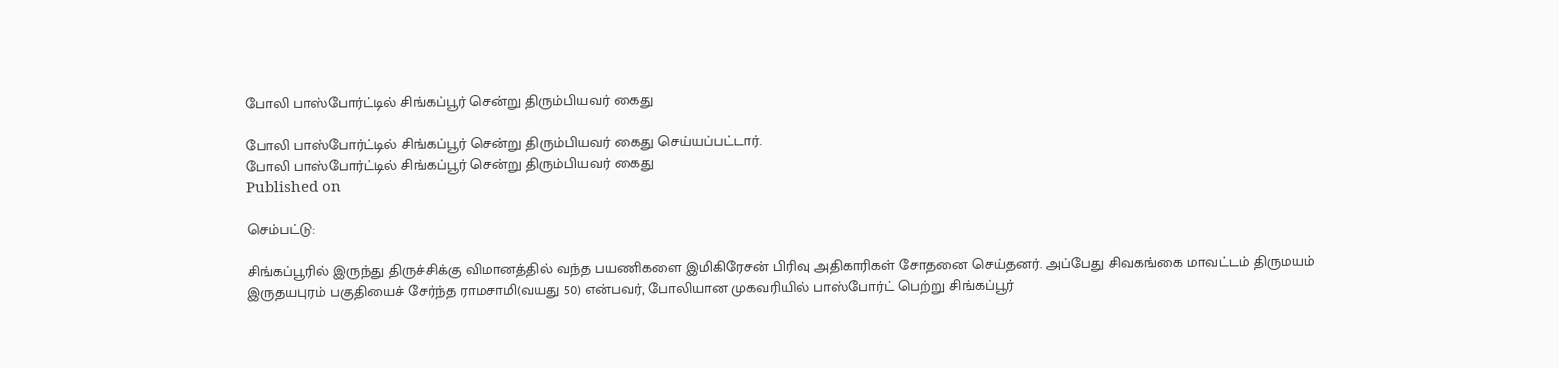போலி பாஸ்போர்ட்டில் சிங்கப்பூர் சென்று திரும்பியவர் கைது

போலி பாஸ்போர்ட்டில் சிங்கப்பூர் சென்று திரும்பியவர் கைது செய்யப்பட்டார்.
போலி பாஸ்போர்ட்டில் சிங்கப்பூர் சென்று திரும்பியவர் கைது
Published on

செம்பட்டு:

சிங்கப்பூரில் இருந்து திருச்சிக்கு விமானத்தில் வந்த பயணிகளை இமிகிரேசன் பிரிவு அதிகாரிகள் சோதனை செய்தனர். அப்பேது சிவகங்கை மாவட்டம் திருமயம் இருதயபுரம் பகுதியைச் சேர்ந்த ராமசாமி(வயது 50) என்பவர், போலியான முகவரியில் பாஸ்போர்ட் பெற்று சிங்கப்பூர்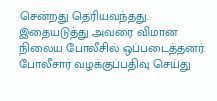சென்றது தெரியவந்தது. இதையடுத்து அவரை விமான நிலைய போலீசில் ஒப்படைத்தனர். போலீசார் வழக்குப்பதிவு செய்து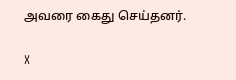அவரை கைது செய்தனர்.

X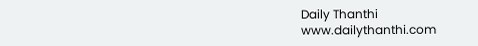Daily Thanthi
www.dailythanthi.com